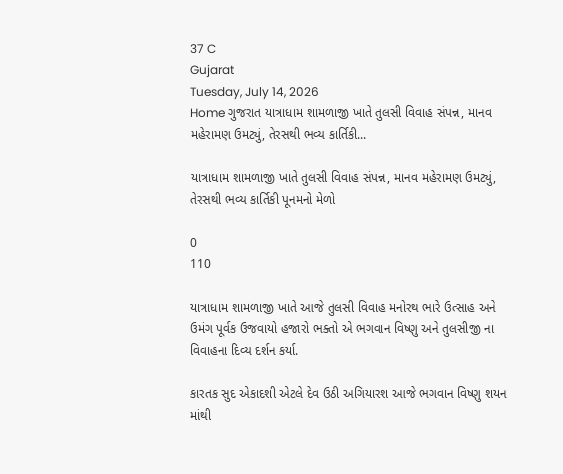37 C
Gujarat
Tuesday, July 14, 2026
Home ગુજરાત યાત્રાધામ શામળાજી ખાતે તુલસી વિવાહ સંપન્ન, માનવ મહેરામણ ઉમટ્યું, તેરસથી ભવ્ય કાર્તિકી...

યાત્રાધામ શામળાજી ખાતે તુલસી વિવાહ સંપન્ન, માનવ મહેરામણ ઉમટ્યું, તેરસથી ભવ્ય કાર્તિકી પૂનમનો મેળો

0
110

યાત્રાધામ શામળાજી ખાતે આજે તુલસી વિવાહ મનોરથ ભારે ઉત્સાહ અને ઉમંગ પૂર્વક ઉજવાયો હજારો ભક્તો એ ભગવાન વિષ્ણુ અને તુલસીજી ના વિવાહના દિવ્ય દર્શન કર્યા.

કારતક સુદ એકાદશી એટલે દેવ ઉઠી અગિયારશ આજે ભગવાન વિષ્ણુ શયન માંથી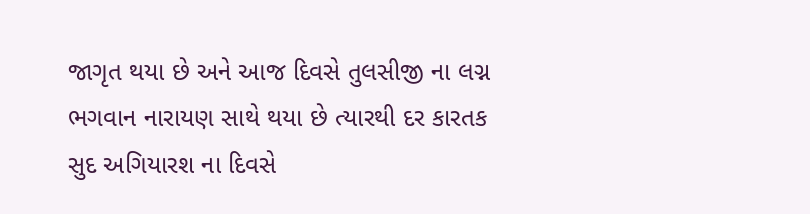જાગૃત થયા છે અને આજ દિવસે તુલસીજી ના લગ્ન ભગવાન નારાયણ સાથે થયા છે ત્યારથી દર કારતક સુદ અગિયારશ ના દિવસે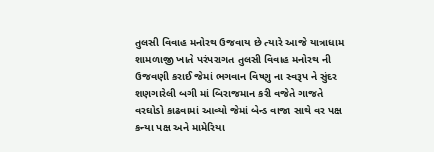તુલસી વિવાહ મનોરથ ઉજવાય છે ત્યારે આજે યાત્રાધામ શામળાજી ખાતે પરંપરાગત તુલસી વિવાહ મનોરથ ની ઉજવણી કરાઈ જેમાં ભગવાન વિષ્ણુ ના સ્વરૂપ ને સુંદર શણગારેલી બગી માં બિરાજમાન કરી વજેતે ગાજતે વરઘોડો કાઢવામાં આવ્યો જેમાં બેન્ડ વાજા સાથે વર પક્ષ કન્યા પક્ષ અને મામેરિયા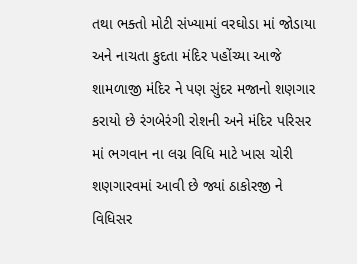તથા ભક્તો મોટી સંખ્યામાં વરઘોડા માં જોડાયા અને નાચતા કુદતા મંદિર પહોંચ્યા આજે શામળાજી મંદિર ને પણ સુંદર મજાનો શણગાર કરાયો છે રંગબેરંગી રોશની અને મંદિર પરિસર માં ભગવાન ના લગ્ન વિધિ માટે ખાસ ચોરી શણગારવમાં આવી છે જ્યાં ઠાકોરજી ને વિધિસર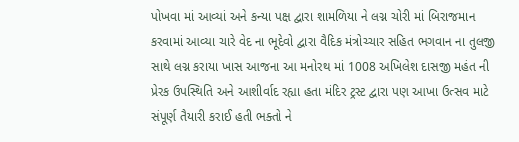પોખવા માં આવ્યાં અને કન્યા પક્ષ દ્વારા શામળિયા ને લગ્ન ચોરી માં બિરાજમાન કરવામાં આવ્યા ચારે વેદ ના ભૂદેવો દ્વારા વૈદિક મંત્રોચ્ચાર સહિત ભગવાન ના તુલજી સાથે લગ્ન કરાયા ખાસ આજના આ મનોરથ માં 1008 અખિલેશ દાસજી મહંત ની પ્રેરક ઉપસ્થિતિ અને આશીર્વાદ રહ્યા હતા મંદિર ટ્રસ્ટ દ્વારા પણ આખા ઉત્સવ માટે સંપૂર્ણ તૈયારી કરાઈ હતી ભક્તો ને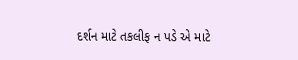દર્શન માટે તકલીફ ન પડે એ માટે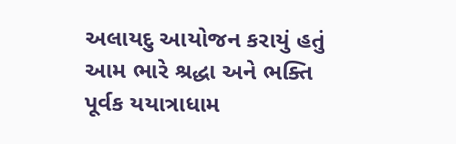અલાયદુ આયોજન કરાયું હતું આમ ભારે શ્રદ્ધા અને ભક્તિ પૂર્વક યયાત્રાધામ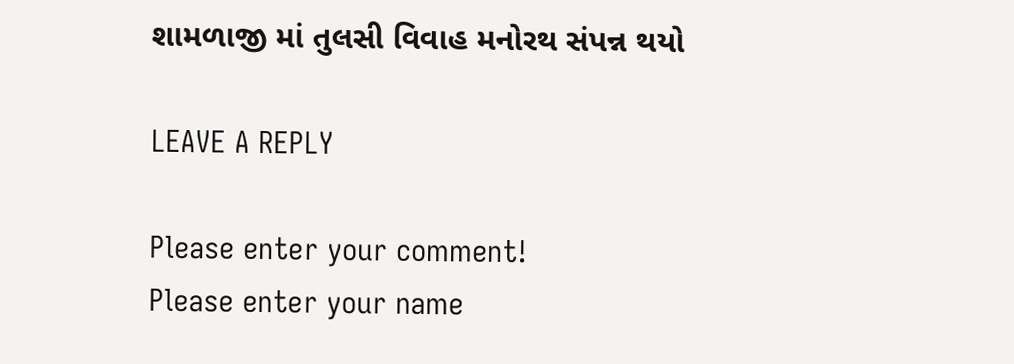શામળાજી માં તુલસી વિવાહ મનોરથ સંપન્ન થયો

LEAVE A REPLY

Please enter your comment!
Please enter your name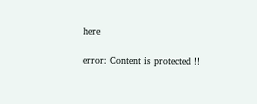here

error: Content is protected !!